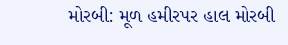મોરબી: મૂળ હમીરપર હાલ મોરબી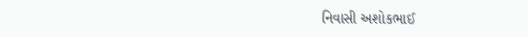નિવાસી અશોકભાઈ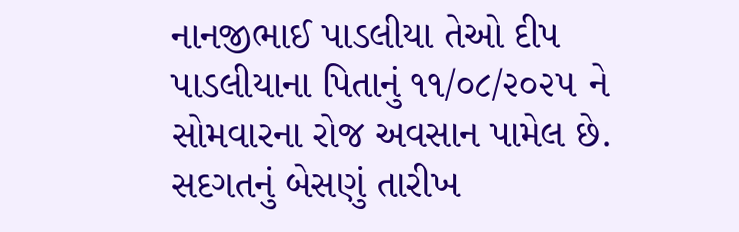નાનજીભાઈ પાડલીયા તેઓ દીપ પાડલીયાના પિતાનું ૧૧/૦૮/૨૦૨૫ ને સોમવારના રોજ અવસાન પામેલ છે. સદગતનું બેસણું તારીખ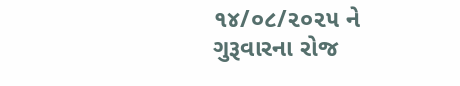૧૪/૦૮/૨૦૨૫ ને ગુરૂવારના રોજ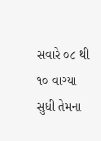સવારે ૦૮ થી ૧૦ વાગ્યા સુધી તેમના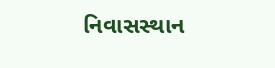નિવાસસ્થાન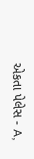એકતા પેલેસ - A,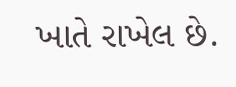ખાતે રાખેલ છે.